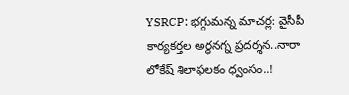YSRCP: భగ్గుమన్న మాచర్ల: వైసీపీ కార్యకర్తల అర్ధనగ్న ప్రదర్శన..నారా లోకేష్ శిలాఫలకం ధ్వంసం..!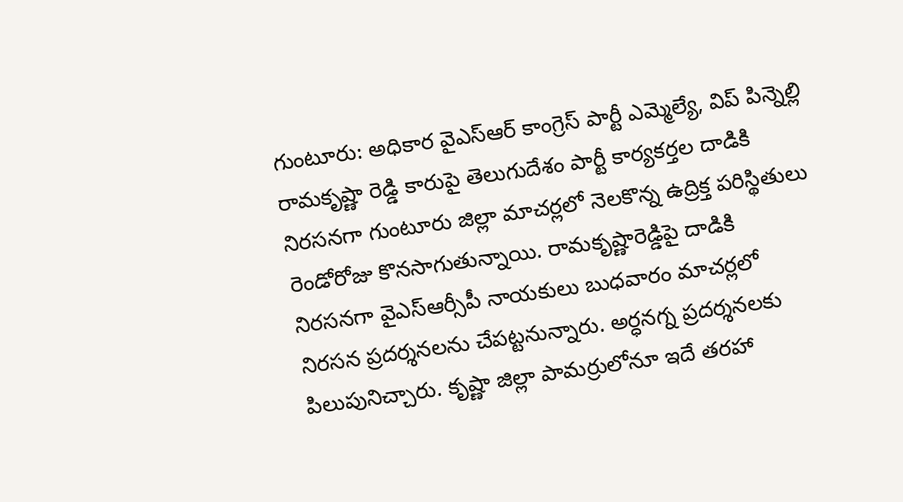గుంటూరు: అధికార వైఎస్ఆర్ కాంగ్రెస్ పార్టీ ఎమ్మెల్యే, విప్ పిన్నెల్లి రామకృష్ణా రెడ్డి కారుపై తెలుగుదేశం పార్టీ కార్యకర్తల దాడికి నిరసనగా గుంటూరు జిల్లా మాచర్లలో నెలకొన్న ఉద్రిక్త పరిస్థితులు రెండోరోజు కొనసాగుతున్నాయి. రామకృష్ణారెడ్డిపై దాడికి నిరసనగా వైఎస్ఆర్సీపీ నాయకులు బుధవారం మాచర్లలో నిరసన ప్రదర్శనలను చేపట్టనున్నారు. అర్ధనగ్న ప్రదర్శనలకు పిలుపునిచ్చారు. కృష్ణా జిల్లా పామర్రులోనూ ఇదే తరహా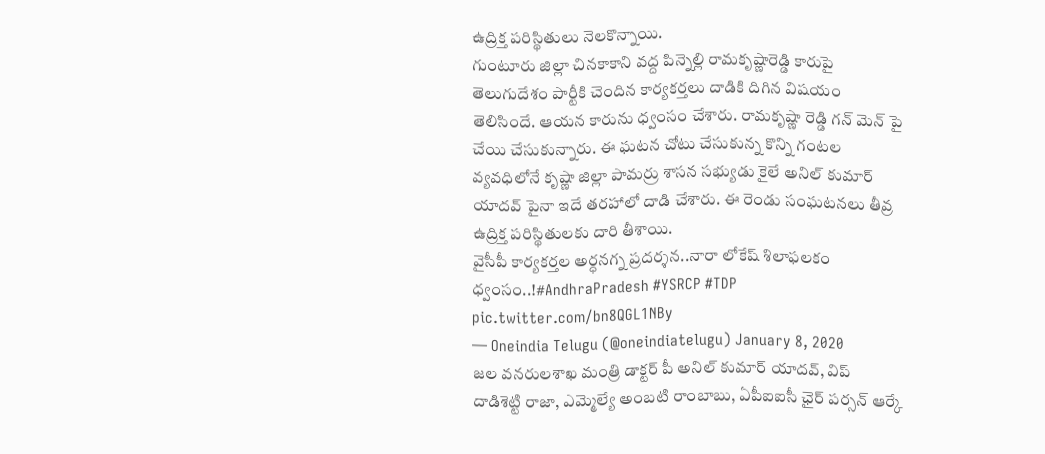ఉద్రిక్త పరిస్థితులు నెలకొన్నాయి.
గుంటూరు జిల్లా చినకాకాని వద్ద పిన్నెల్లి రామకృష్ణారెడ్డి కారుపై తెలుగుదేశం పార్టీకి చెందిన కార్యకర్తలు దాడికి దిగిన విషయం తెలిసిందే. ఆయన కారును ధ్వంసం చేశారు. రామకృష్ణా రెడ్డి గన్ మెన్ పై చేయి చేసుకున్నారు. ఈ ఘటన చోటు చేసుకున్న కొన్ని గంటల వ్యవధిలోనే కృష్ణా జిల్లా పామర్రు శాసన సభ్యుడు కైలే అనిల్ కుమార్ యాదవ్ పైనా ఇదే తరహాలో దాడి చేశారు. ఈ రెండు సంఘటనలు తీవ్ర ఉద్రిక్త పరిస్థితులకు దారి తీశాయి.
వైసీపీ కార్యకర్తల అర్ధనగ్న ప్రదర్శన..నారా లోకేష్ శిలాఫలకం ధ్వంసం..!#AndhraPradesh #YSRCP #TDP pic.twitter.com/bn8QGL1NBy
— Oneindia Telugu (@oneindiatelugu) January 8, 2020
జల వనరులశాఖ మంత్రి డాక్టర్ పీ అనిల్ కుమార్ యాదవ్, విప్ దాడిశెట్టి రాజా, ఎమ్మెల్యే అంబటి రాంబాబు, ఏపీఐఐసీ ఛైర్ పర్సన్ ఆర్కే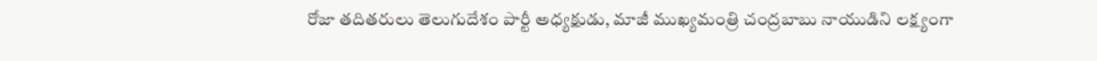రోజా తదితరులు తెలుగుదేశం పార్టీ అధ్యక్షుడు, మాజీ ముఖ్యమంత్రి చంద్రబాబు నాయుడిని లక్ష్యంగా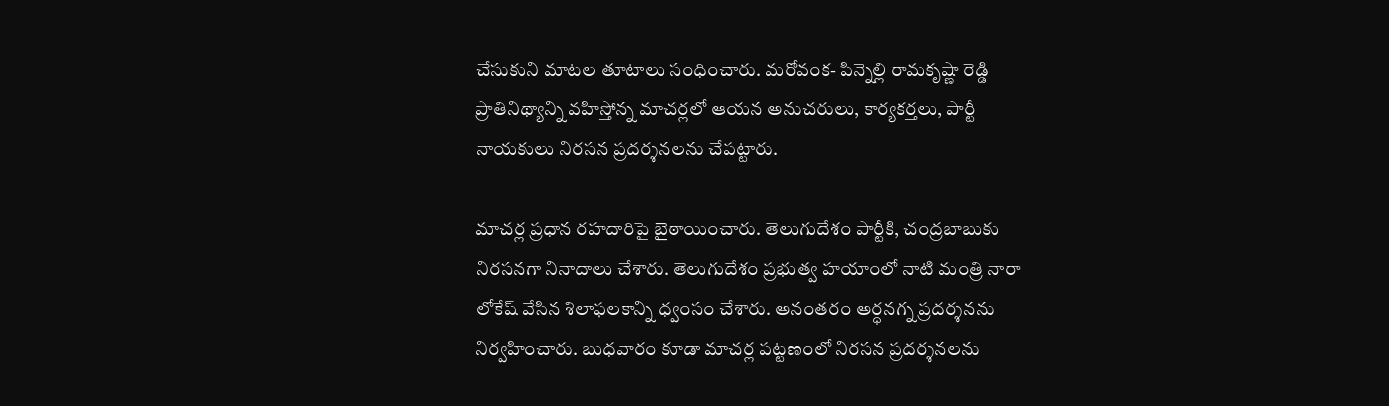చేసుకుని మాటల తూటాలు సంధించారు. మరోవంక- పిన్నెల్లి రామకృష్ణా రెడ్డి ప్రాతినిథ్యాన్ని వహిస్తోన్న మాచర్లలో ఆయన అనుచరులు, కార్యకర్తలు, పార్టీ నాయకులు నిరసన ప్రదర్శనలను చేపట్టారు.

మాచర్ల ప్రధాన రహదారిపై బైఠాయించారు. తెలుగుదేశం పార్టీకి, చంద్రబాబుకు నిరసనగా నినాదాలు చేశారు. తెలుగుదేశం ప్రభుత్వ హయాంలో నాటి మంత్రి నారా లోకేష్ వేసిన శిలాఫలకాన్ని ధ్వంసం చేశారు. అనంతరం అర్ధనగ్న ప్రదర్శనను నిర్వహించారు. బుధవారం కూడా మాచర్ల పట్టణంలో నిరసన ప్రదర్శనలను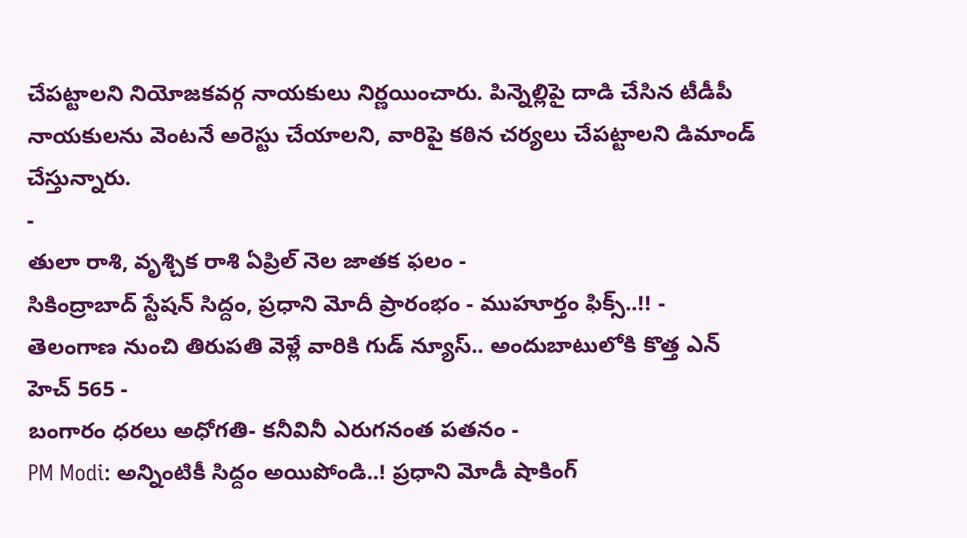చేపట్టాలని నియోజకవర్గ నాయకులు నిర్ణయించారు. పిన్నెల్లిపై దాడి చేసిన టీడీపీ నాయకులను వెంటనే అరెస్టు చేయాలని, వారిపై కఠిన చర్యలు చేపట్టాలని డిమాండ్ చేస్తున్నారు.
-
తులా రాశి, వృశ్చిక రాశి ఏప్రిల్ నెల జాతక ఫలం -
సికింద్రాబాద్ స్టేషన్ సిద్దం, ప్రధాని మోదీ ప్రారంభం - ముహూర్తం ఫిక్స్..!! -
తెలంగాణ నుంచి తిరుపతి వెళ్లే వారికి గుడ్ న్యూస్.. అందుబాటులోకి కొత్త ఎన్ హెచ్ 565 -
బంగారం ధరలు అధోగతి- కనీవినీ ఎరుగనంత పతనం -
PM Modi: అన్నింటికీ సిద్దం అయిపోండి..! ప్రధాని మోడీ షాకింగ్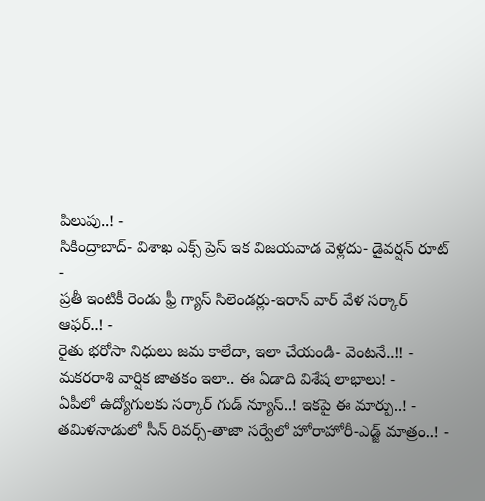పిలుపు..! -
సికింద్రాబాద్- విశాఖ ఎక్స్ ప్రెస్ ఇక విజయవాడ వెళ్లదు- డైవర్షన్ రూట్ -
ప్రతీ ఇంటికీ రెండు ఫ్రీ గ్యాస్ సిలెండర్లు-ఇరాన్ వార్ వేళ సర్కార్ ఆఫర్..! -
రైతు భరోసా నిధులు జమ కాలేదా, ఇలా చేయండి- వెంటనే..!! -
మకరరాశి వార్షిక జాతకం ఇలా.. ఈ ఏడాది విశేష లాభాలు! -
ఏపీలో ఉద్యోగులకు సర్కార్ గుడ్ న్యూస్..! ఇకపై ఈ మార్పు..! -
తమిళనాడులో సీన్ రివర్స్-తాజా సర్వేలో హోరాహోరీ-ఎడ్జ్ మాత్రం..! -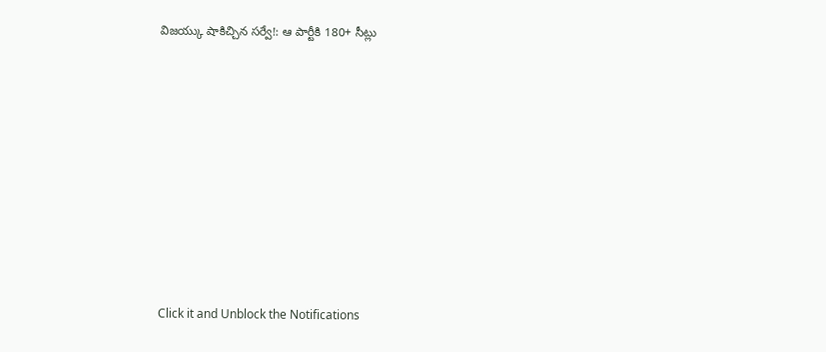విజయ్కు షాకిచ్చిన సర్వే!: ఆ పార్టీకి 180+ సీట్లు












Click it and Unblock the Notifications